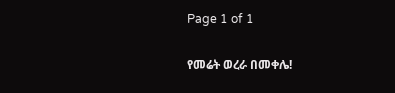Page 1 of 1

የመሬት ወረራ በመቀሌ!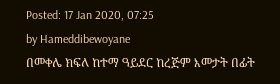Posted: 17 Jan 2020, 07:25
by Hameddibewoyane
በመቀሌ ክፍለ ከተማ ዓይደር ከረጅም እመታት በፊት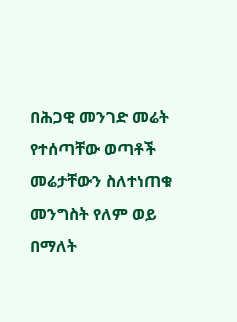በሕጋዊ መንገድ መሬት የተሰጣቸው ወጣቶች መሬታቸውን ስለተነጠቁ መንግስት የለም ወይ በማለት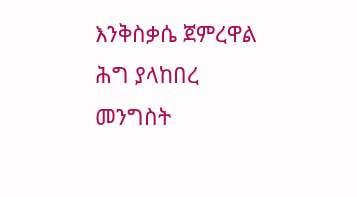እንቅስቃሴ ጀምረዋል
ሕግ ያላከበረ መንግስት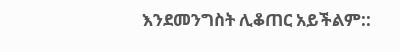እንደመንግስት ሊቆጠር አይችልም::